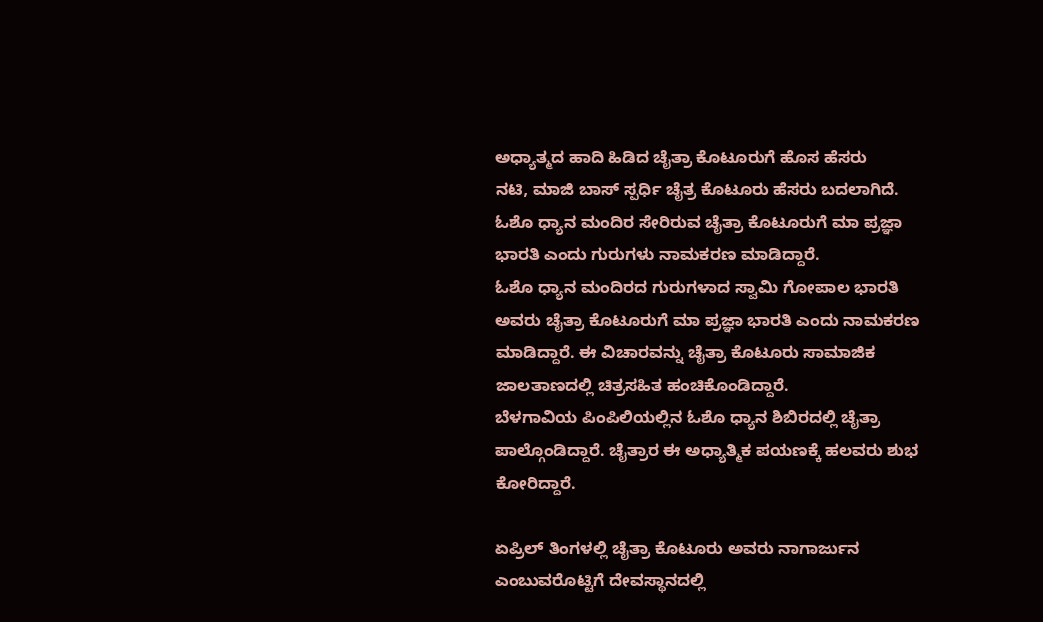ಅಧ್ಯಾತ್ಮದ ಹಾದಿ ಹಿಡಿದ ಚೈತ್ರಾ ಕೊಟೂರುಗೆ ಹೊಸ ಹೆಸರು
ನಟಿ, ಮಾಜಿ ಬಾಸ್ ಸ್ಪರ್ಧಿ ಚೈತ್ರ ಕೊಟೂರು ಹೆಸರು ಬದಲಾಗಿದೆ. ಓಶೊ ಧ್ಯಾನ ಮಂದಿರ ಸೇರಿರುವ ಚೈತ್ರಾ ಕೊಟೂರುಗೆ ಮಾ ಪ್ರಜ್ಞಾ ಭಾರತಿ ಎಂದು ಗುರುಗಳು ನಾಮಕರಣ ಮಾಡಿದ್ದಾರೆ.
ಓಶೊ ಧ್ಯಾನ ಮಂದಿರದ ಗುರುಗಳಾದ ಸ್ವಾಮಿ ಗೋಪಾಲ ಭಾರತಿ ಅವರು ಚೈತ್ರಾ ಕೊಟೂರುಗೆ ಮಾ ಪ್ರಜ್ಞಾ ಭಾರತಿ ಎಂದು ನಾಮಕರಣ ಮಾಡಿದ್ದಾರೆ. ಈ ವಿಚಾರವನ್ನು ಚೈತ್ರಾ ಕೊಟೂರು ಸಾಮಾಜಿಕ ಜಾಲತಾಣದಲ್ಲಿ ಚಿತ್ರಸಹಿತ ಹಂಚಿಕೊಂಡಿದ್ದಾರೆ.
ಬೆಳಗಾವಿಯ ಪಿಂಪಿಲಿಯಲ್ಲಿನ ಓಶೊ ಧ್ಯಾನ ಶಿಬಿರದಲ್ಲಿ ಚೈತ್ರಾ ಪಾಲ್ಗೊಂಡಿದ್ದಾರೆ. ಚೈತ್ರಾರ ಈ ಅಧ್ಯಾತ್ಮಿಕ ಪಯಣಕ್ಕೆ ಹಲವರು ಶುಭ ಕೋರಿದ್ದಾರೆ.

ಏಪ್ರಿಲ್ ತಿಂಗಳಲ್ಲಿ ಚೈತ್ರಾ ಕೊಟೂರು ಅವರು ನಾಗಾರ್ಜುನ ಎಂಬುವರೊಟ್ಟಿಗೆ ದೇವಸ್ಥಾನದಲ್ಲಿ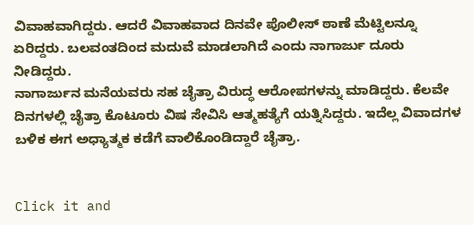ವಿವಾಹವಾಗಿದ್ದರು. ಆದರೆ ವಿವಾಹವಾದ ದಿನವೇ ಪೊಲೀಸ್ ಠಾಣೆ ಮೆಟ್ಟಿಲನ್ನೂ ಏರಿದ್ದರು. ಬಲವಂತದಿಂದ ಮದುವೆ ಮಾಡಲಾಗಿದೆ ಎಂದು ನಾಗಾರ್ಜು ದೂರು ನೀಡಿದ್ದರು.
ನಾಗಾರ್ಜುನ ಮನೆಯವರು ಸಹ ಚೈತ್ರಾ ವಿರುದ್ಧ ಆರೋಪಗಳನ್ನು ಮಾಡಿದ್ದರು. ಕೆಲವೇ ದಿನಗಳಲ್ಲಿ ಚೈತ್ರಾ ಕೊಟೂರು ವಿಷ ಸೇವಿಸಿ ಆತ್ಮಹತ್ಯೆಗೆ ಯತ್ನಿಸಿದ್ದರು. ಇದೆಲ್ಲ ವಿವಾದಗಳ ಬಳಿಕ ಈಗ ಅಧ್ಯಾತ್ಮಕ ಕಡೆಗೆ ವಾಲಿಕೊಂಡಿದ್ದಾರೆ ಚೈತ್ರಾ.


Click it and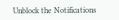Unblock the Notifications